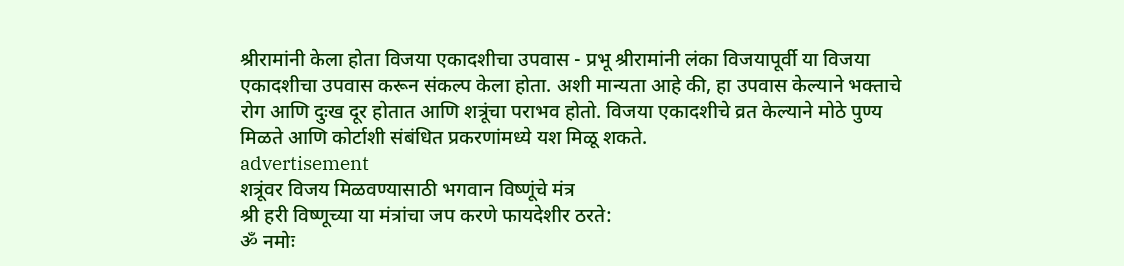श्रीरामांनी केला होता विजया एकादशीचा उपवास - प्रभू श्रीरामांनी लंका विजयापूर्वी या विजया एकादशीचा उपवास करून संकल्प केला होता. अशी मान्यता आहे की, हा उपवास केल्याने भक्ताचे रोग आणि दुःख दूर होतात आणि शत्रूंचा पराभव होतो. विजया एकादशीचे व्रत केल्याने मोठे पुण्य मिळते आणि कोर्टाशी संबंधित प्रकरणांमध्ये यश मिळू शकते.
advertisement
शत्रूंवर विजय मिळवण्यासाठी भगवान विष्णूंचे मंत्र
श्री हरी विष्णूच्या या मंत्रांचा जप करणे फायदेशीर ठरते:
ॐ नमोः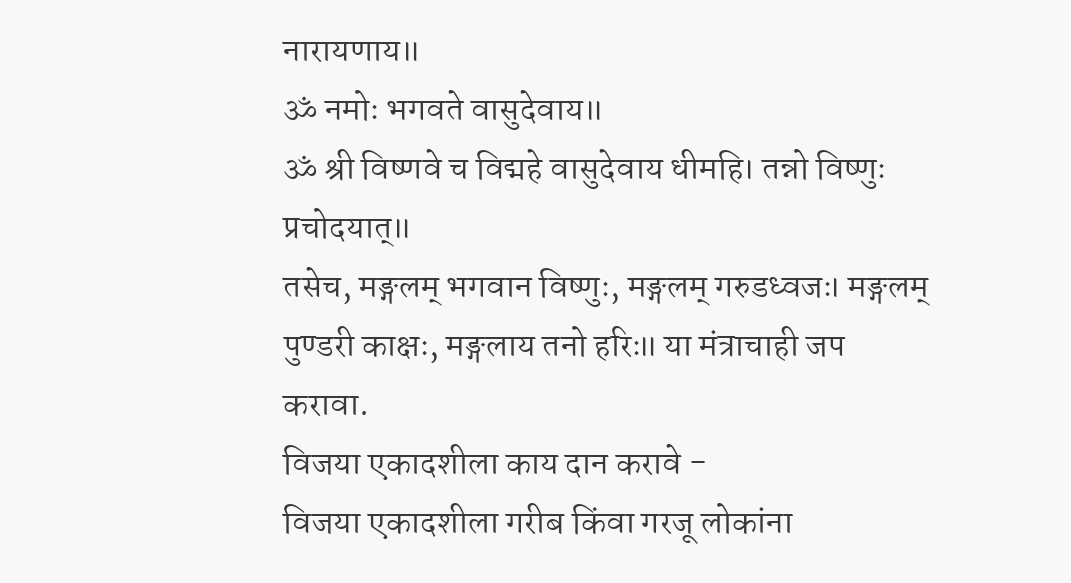नारायणाय॥
ॐ नमोः भगवते वासुदेवाय॥
ॐ श्री विष्णवे च विद्महे वासुदेवाय धीमहि। तन्नो विष्णुः प्रचोदयात्॥
तसेच, मङ्गलम् भगवान विष्णुः, मङ्गलम् गरुडध्वजः। मङ्गलम् पुण्डरी काक्षः, मङ्गलाय तनो हरिः॥ या मंत्राचाही जप करावा.
विजया एकादशीला काय दान करावे -
विजया एकादशीला गरीब किंवा गरजू लोकांना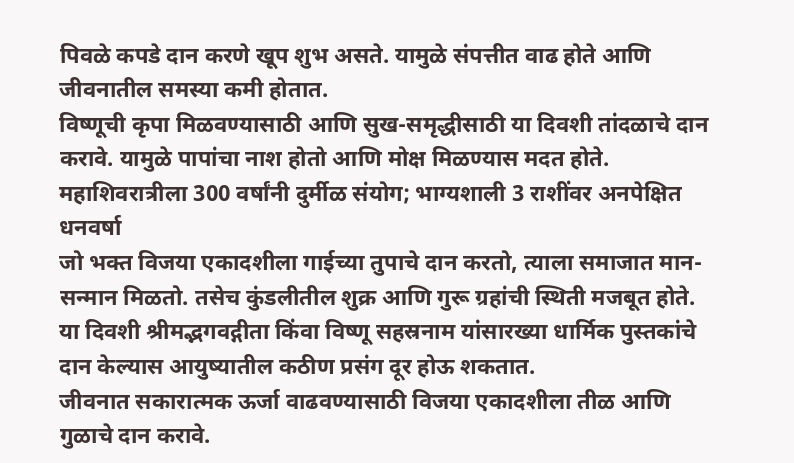पिवळे कपडे दान करणे खूप शुभ असते. यामुळे संपत्तीत वाढ होते आणि जीवनातील समस्या कमी होतात.
विष्णूची कृपा मिळवण्यासाठी आणि सुख-समृद्धीसाठी या दिवशी तांदळाचे दान करावे. यामुळे पापांचा नाश होतो आणि मोक्ष मिळण्यास मदत होते.
महाशिवरात्रीला 300 वर्षांनी दुर्मीळ संयोग; भाग्यशाली 3 राशींवर अनपेक्षित धनवर्षा
जो भक्त विजया एकादशीला गाईच्या तुपाचे दान करतो, त्याला समाजात मान-सन्मान मिळतो. तसेच कुंडलीतील शुक्र आणि गुरू ग्रहांची स्थिती मजबूत होते.
या दिवशी श्रीमद्भगवद्गीता किंवा विष्णू सहस्रनाम यांसारख्या धार्मिक पुस्तकांचे दान केल्यास आयुष्यातील कठीण प्रसंग दूर होऊ शकतात.
जीवनात सकारात्मक ऊर्जा वाढवण्यासाठी विजया एकादशीला तीळ आणि गुळाचे दान करावे.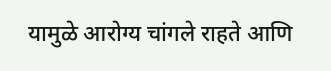यामुळे आरोग्य चांगले राहते आणि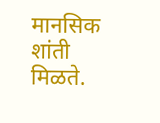मानसिक शांती मिळते.